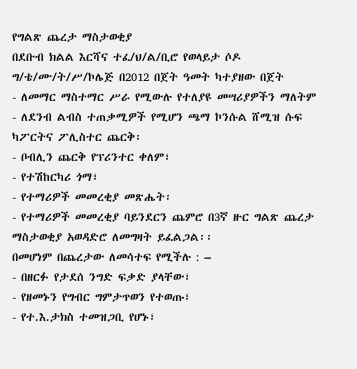የግልጽ ጨረታ ማስታወቂያ
በደቡብ ክልል እርሻና ተፈ/ህ/ል/ቢሮ የወላይታ ሶዶ ግ/ቴ/ሙ/ት/ሥ/ኮሌጅ በ2012 በጀት ዓመት ካተያዘው በጀት
- ለመማር ማስተማር ሥራ የሚውሉ የተለያዩ መሣሪያዎችን ማለትም
- ለደንብ ልብስ ተጠቃሚዎች የሚሆን ጫማ ኮንሱል ሸሚዝ ሱፍ ካፖርትና ፖሊስተር ጨርቅ፡
- ቦብሊን ጨርቅ የፕሪንተር ቀለም፣
- የተሽከርካሪ ጎማ፣
- የተማሪዎች መመረቂያ መጽሔት፡
- የተማሪዎች መመረቂያ ባይንደርን ጨምሮ በ3ኛ ዙር ግልጽ ጨረታ ማስታወቂያ አወዳድሮ ለመግዛት ይፈልጋል፡፡
በመሆነም በጨረታው ለመሳተፍ የሚችሉ : –
- በዘርፉ የታደሰ ንግድ ፍቃድ ያላቸው፣
- የዘመኑን የግብር ግምታጥወን የተወጡ፣
- የተ.እ.ታክስ ተመዝጋቢ የሆኑ፣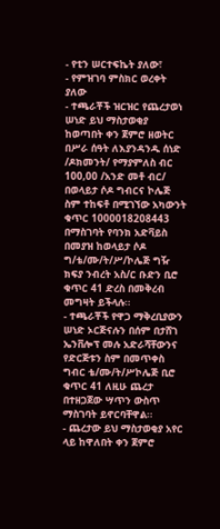- የቲን ሠርተፍኬት ያለው፣
- የምዝገባ ምስክር ወረቀት ያለው
- ተጫራቾች ዝርዝር የጨረታወነ ሠነድ ይህ ማስታወቂያ ከወጣበት ቀን ጀምሮ ዘወትር በሥራ ሰዓት ለእያንዳንዱ ሰነድ /ዶክመንት/ የማያምለስ ብር 100,00 /አንድ መቶ ብር/ በወላይታ ሶዶ ግብርና ኮሌጅ ስም ተከፍቶ በሚገኘው አካውንት ቁጥር 1000018208443 በማስገባት የባንክ አድቫይስ በመያዝ ከወላይታ ሶዶ ግ/ቴ/ሙ/ት/ሥ/ኮሌጅ ግዥ ክፍያ ንብረት አስ/ር ቡድን ቢሮ ቁጥር 41 ድረስ በመቅረብ መግዛት ይችላሉ፡፡
- ተጫራቾች የዋጋ ማቅረቢያውን ሠነድ ኦርጅናሉን በሰም በታሸገ ኤንቨሎፕ መሉ አድራሻቸውንና የድርጅቱን ስም በመጥቀስ ግብር ቴ/ሙ/ት/ሥኮሌጅ ቢሮ ቁጥር 41 ለዚሁ ጨረታ በተዘጋጀው ሣጥን ውስጥ ማስገባት ይኖርባቸዋል፡፡
- ጨረታው ይህ ማስታወቂያ አየር ላይ ከዋለበት ቀን ጀምሮ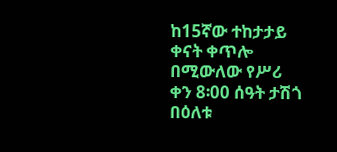ከ15ኛው ተከታታይ ቀናት ቀጥሎ በሚውለው የሥሪ ቀን 8፡00 ሰዓት ታሽጎ በዕለቱ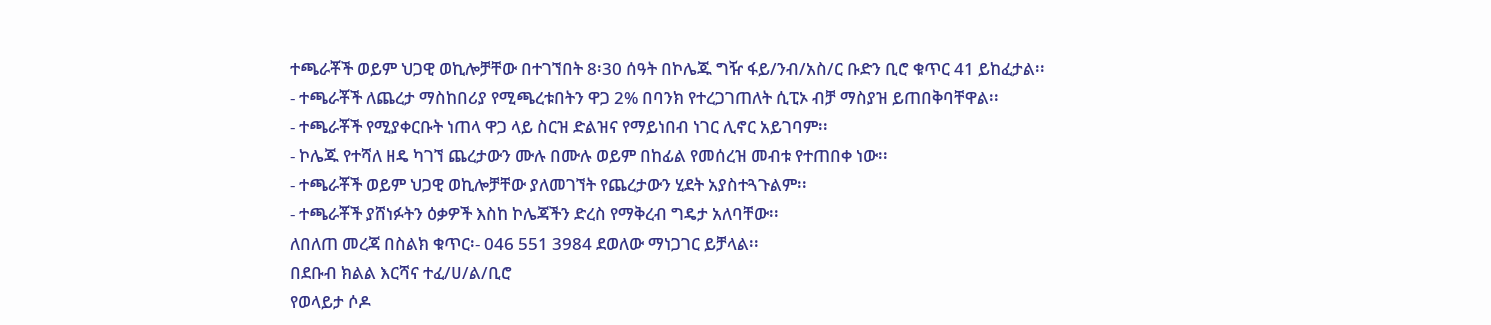ተጫራቾች ወይም ህጋዊ ወኪሎቻቸው በተገኘበት 8፡30 ሰዓት በኮሌጁ ግዥ ፋይ/ንብ/አስ/ር ቡድን ቢሮ ቁጥር 41 ይከፈታል፡፡
- ተጫራቾች ለጨረታ ማስከበሪያ የሚጫረቱበትን ዋጋ 2% በባንክ የተረጋገጠለት ሲፒኦ ብቻ ማስያዝ ይጠበቅባቸዋል፡፡
- ተጫራቾች የሚያቀርቡት ነጠላ ዋጋ ላይ ስርዝ ድልዝና የማይነበብ ነገር ሊኖር አይገባም፡፡
- ኮሌጁ የተሻለ ዘዴ ካገኘ ጨረታውን ሙሉ በሙሉ ወይም በከፊል የመሰረዝ መብቱ የተጠበቀ ነው፡፡
- ተጫራቾች ወይም ህጋዊ ወኪሎቻቸው ያለመገኘት የጨረታውን ሂደት አያስተጓጉልም፡፡
- ተጫራቾች ያሸነፉትን ዕቃዎች እስከ ኮሌጃችን ድረስ የማቅረብ ግዴታ አለባቸው፡፡
ለበለጠ መረጃ በስልክ ቁጥር፡- 046 551 3984 ደወለው ማነጋገር ይቻላል፡፡
በደቡብ ክልል እርሻና ተፈ/ሀ/ል/ቢሮ
የወላይታ ሶዶ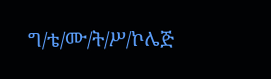ግ/ቴ/ሙ/ት/ሥ/ኮሌጅ